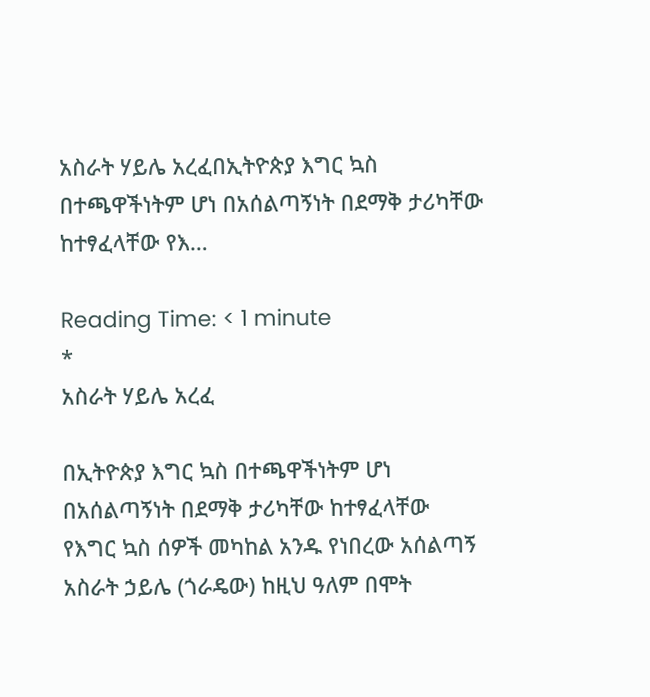አስራት ሃይሌ አረፈበኢትዮጵያ እግር ኳስ በተጫዋችነትም ሆነ በአሰልጣኝነት በደማቅ ታሪካቸው ከተፃፈላቸው የእ…

Reading Time: < 1 minute
*
አስራት ሃይሌ አረፈ

በኢትዮጵያ እግር ኳስ በተጫዋችነትም ሆነ በአሰልጣኝነት በደማቅ ታሪካቸው ከተፃፈላቸው የእግር ኳስ ሰዎች መካከል አንዱ የነበረው አሰልጣኝ አስራት ኃይሌ (ጎራዴው) ከዚህ ዓለም በሞት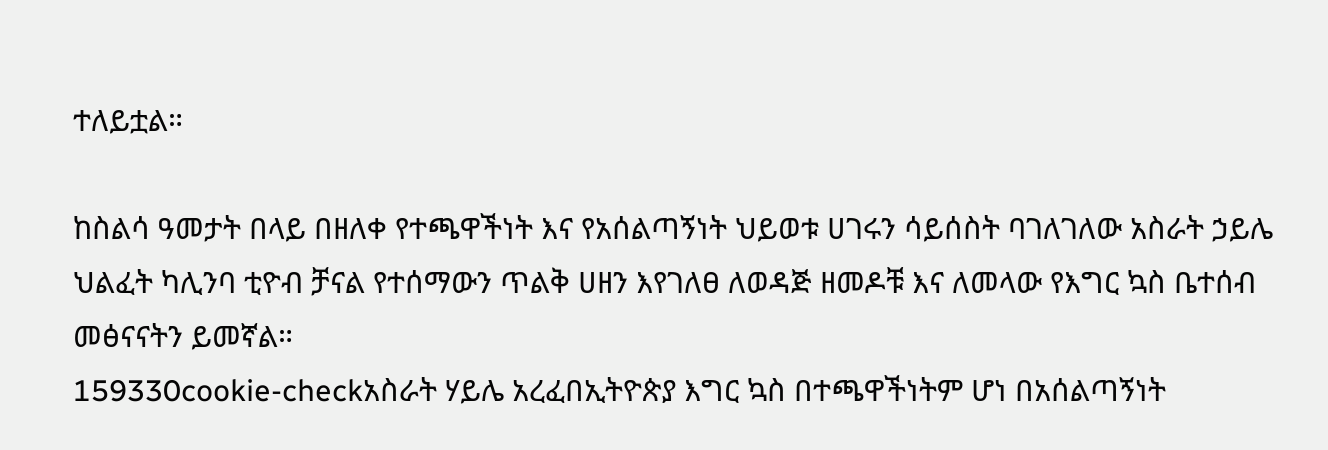ተለይቷል።

ከስልሳ ዓመታት በላይ በዘለቀ የተጫዋችነት እና የአሰልጣኝነት ህይወቱ ሀገሩን ሳይሰስት ባገለገለው አስራት ኃይሌ ህልፈት ካሊንባ ቲዮብ ቻናል የተሰማውን ጥልቅ ሀዘን እየገለፀ ለወዳጅ ዘመዶቹ እና ለመላው የእግር ኳስ ቤተሰብ መፅናናትን ይመኛል።
159330cookie-checkአስራት ሃይሌ አረፈበኢትዮጵያ እግር ኳስ በተጫዋችነትም ሆነ በአሰልጣኝነት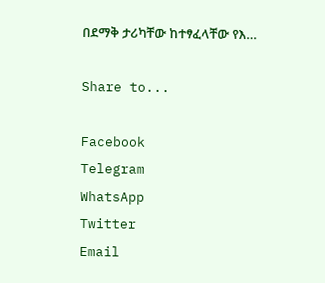በደማቅ ታሪካቸው ከተፃፈላቸው የእ…

Share to...

Facebook
Telegram
WhatsApp
Twitter
Email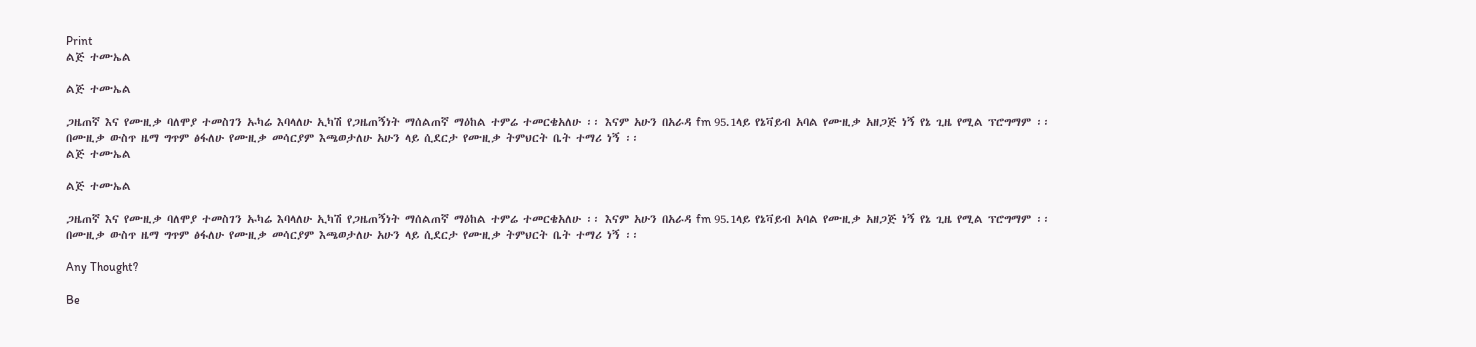Print
ልጅ ተሙኤል

ልጅ ተሙኤል

ጋዜጠኛ እና የሙዚቃ ባለሞያ ተመስገን ኡካሬ እባላለሁ ኢካሽ የጋዜጠኝነት ማሰልጠኛ ማዕከል ተምሬ ተመርቄአለሁ ፡፡ እናም አሁን በአራዳ fm 95.1ላይ የኔቫይብ አባል የሙዚቃ አዘጋጅ ነኝ የኔ ጊዜ የሚል ፕሮግማም ፡፡ በሙዚቃ ውስጥ ዜማ ግጥም ፅፋለሁ የሙዚቃ መሳርያም እጫወታለሁ አሁን ላይ ሲደርታ የሙዚቃ ትምህርት ቤት ተማሪ ነኝ ፡፡
ልጅ ተሙኤል

ልጅ ተሙኤል

ጋዜጠኛ እና የሙዚቃ ባለሞያ ተመስገን ኡካሬ እባላለሁ ኢካሽ የጋዜጠኝነት ማሰልጠኛ ማዕከል ተምሬ ተመርቄአለሁ ፡፡ እናም አሁን በአራዳ fm 95.1ላይ የኔቫይብ አባል የሙዚቃ አዘጋጅ ነኝ የኔ ጊዜ የሚል ፕሮግማም ፡፡ በሙዚቃ ውስጥ ዜማ ግጥም ፅፋለሁ የሙዚቃ መሳርያም እጫወታለሁ አሁን ላይ ሲደርታ የሙዚቃ ትምህርት ቤት ተማሪ ነኝ ፡፡

Any Thought?

Be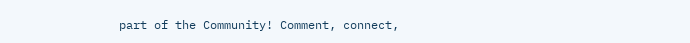part of the Community! Comment, connect,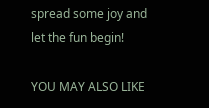spread some joy and let the fun begin!

YOU MAY ALSO LIKE